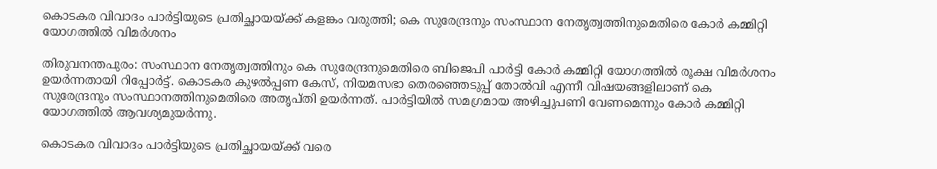കൊടകര വിവാദം പാർട്ടിയുടെ പ്രതിച്ഛായയ്ക്ക് കളങ്കം വരുത്തി; കെ സുരേന്ദ്രനും സംസ്ഥാന നേതൃത്വത്തിനുമെതിരെ കോർ കമ്മിറ്റി യോഗത്തിൽ വിമർശനം

തിരുവനന്തപുരം: സംസ്ഥാന നേതൃത്വത്തിനും കെ സുരേന്ദ്രനുമെതിരെ ബിജെപി പാർട്ടി കോർ കമ്മിറ്റി യോഗത്തിൽ രൂക്ഷ വിമർശനം ഉയർന്നതായി റിപ്പോർട്ട്. കൊടകര കുഴൽപ്പണ കേസ്, നിയമസഭാ തെരഞ്ഞെടുപ്പ് തോൽവി എന്നീ വിഷയങ്ങളിലാണ് കെ സുരേന്ദ്രനും സംസ്ഥാനത്തിനുമെതിരെ അതൃപ്തി ഉയർന്നത്. പാർട്ടിയിൽ സമഗ്രമായ അഴിച്ചുപണി വേണമെന്നും കോർ കമ്മിറ്റി യോഗത്തിൽ ആവശ്യമുയർന്നു.

കൊടകര വിവാദം പാർട്ടിയുടെ പ്രതിച്ഛായയ്ക്ക് വരെ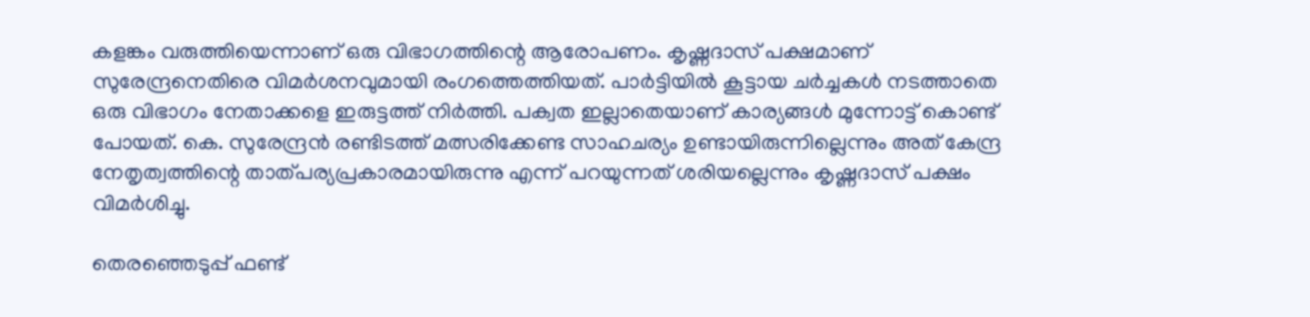കളങ്കം വരുത്തിയെന്നാണ് ഒരു വിഭാഗത്തിന്റെ ആരോപണം. കൃഷ്ണദാസ് പക്ഷമാണ് സുരേന്ദ്രനെതിരെ വിമർശനവുമായി രംഗത്തെത്തിയത്. പാർട്ടിയിൽ കൂട്ടായ ചർച്ചകൾ നടത്താതെ ഒരു വിഭാഗം നേതാക്കളെ ഇരുട്ടത്ത് നിർത്തി. പക്വത ഇല്ലാതെയാണ് കാര്യങ്ങൾ മുന്നോട്ട് കൊണ്ട് പോയത്. കെ. സുരേന്ദ്രൻ രണ്ടിടത്ത് മത്സരിക്കേണ്ട സാഹചര്യം ഉണ്ടായിരുന്നില്ലെന്നും അത് കേന്ദ്ര നേതൃത്വത്തിന്റെ താത്പര്യപ്രകാരമായിരുന്നു എന്ന് പറയുന്നത് ശരിയല്ലെന്നും കൃഷ്ണദാസ് പക്ഷം വിമർശിച്ചു.

തെരഞ്ഞെടുപ്പ് ഫണ്ട്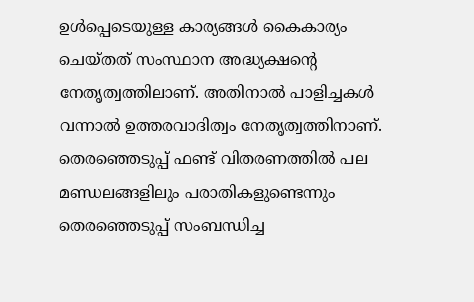ഉൾപ്പെടെയുള്ള കാര്യങ്ങൾ കൈകാര്യം ചെയ്തത് സംസ്ഥാന അദ്ധ്യക്ഷന്റെ നേതൃത്വത്തിലാണ്. അതിനാൽ പാളിച്ചകൾ വന്നാൽ ഉത്തരവാദിത്വം നേതൃത്വത്തിനാണ്. തെരഞ്ഞെടുപ്പ് ഫണ്ട് വിതരണത്തിൽ പല മണ്ഡലങ്ങളിലും പരാതികളുണ്ടെന്നും തെരഞ്ഞെടുപ്പ് സംബന്ധിച്ച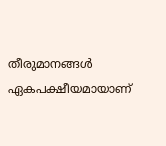തീരുമാനങ്ങൾ ഏകപക്ഷീയമായാണ്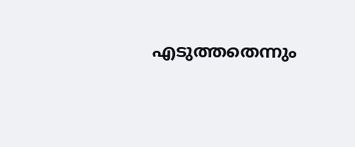എടുത്തതെന്നും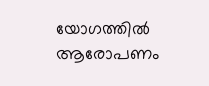യോഗത്തിൽ ആരോപണം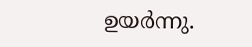ഉയർന്നു.